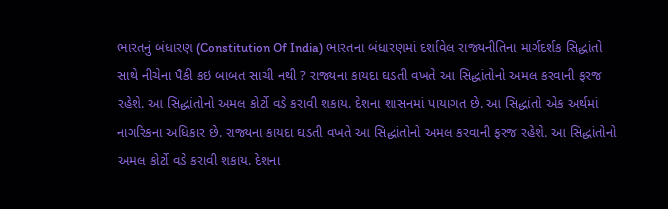ભારતનું બંધારણ (Constitution Of India) ભારતના બંધારણમાં દર્શાવેલ રાજ્યનીતિના માર્ગદર્શક સિદ્ધાંતો સાથે નીચેના પૈકી કઇ બાબત સાચી નથી ? રાજ્યના કાયદા ઘડતી વખતે આ સિદ્ધાંતોનો અમલ કરવાની ફરજ રહેશે. આ સિદ્ધાંતોનો અમલ કોર્ટો વડે કરાવી શકાય. દેશના શાસનમાં પાયાગત છે. આ સિદ્ધાંતો એક અર્થમાં નાગરિકના અધિકાર છે. રાજ્યના કાયદા ઘડતી વખતે આ સિદ્ધાંતોનો અમલ કરવાની ફરજ રહેશે. આ સિદ્ધાંતોનો અમલ કોર્ટો વડે કરાવી શકાય. દેશના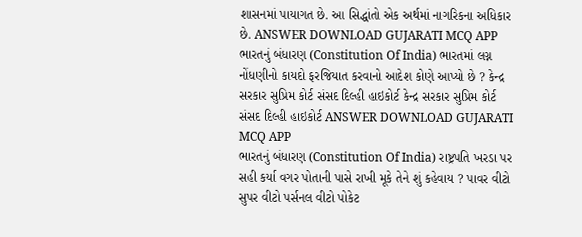શાસનમાં પાયાગત છે. આ સિદ્ધાંતો એક અર્થમાં નાગરિકના અધિકાર છે. ANSWER DOWNLOAD GUJARATI MCQ APP
ભારતનું બંધારણ (Constitution Of India) ભારતમાં લગ્ન નોંધણીનો કાયદો ફરજિયાત કરવાનો આદેશ કોણે આપ્યો છે ? કેન્દ્ર સરકાર સુપ્રિમ કોર્ટ સંસદ દિલ્હી હાઇકોર્ટ કેન્દ્ર સરકાર સુપ્રિમ કોર્ટ સંસદ દિલ્હી હાઇકોર્ટ ANSWER DOWNLOAD GUJARATI MCQ APP
ભારતનું બંધારણ (Constitution Of India) રાષ્ટ્રપતિ ખરડા પર સહી કર્યા વગર પોતાની પાસે રાખી મૂકે તેને શું કહેવાય ? પાવર વીટો સુપર વીટો પર્સનલ વીટો પોકેટ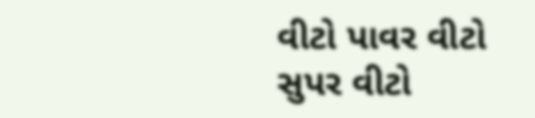વીટો પાવર વીટો સુપર વીટો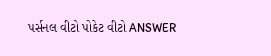પર્સનલ વીટો પોકેટ વીટો ANSWER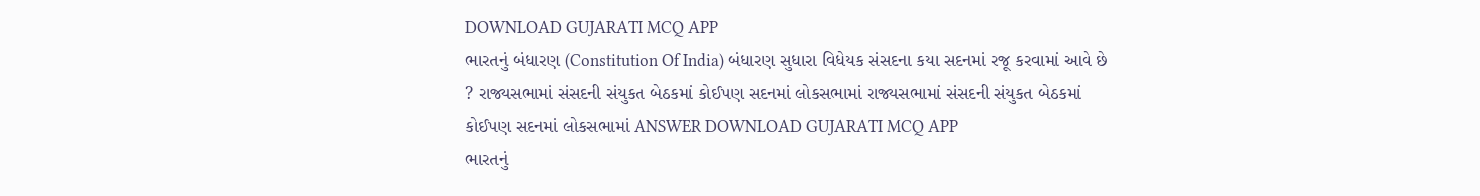DOWNLOAD GUJARATI MCQ APP
ભારતનું બંધારણ (Constitution Of India) બંધારણ સુધારા વિધેયક સંસદના કયા સદનમાં રજૂ કરવામાં આવે છે ? રાજ્યસભામાં સંસદની સંયુકત બેઠકમાં કોઈપણ સદનમાં લોકસભામાં રાજ્યસભામાં સંસદની સંયુકત બેઠકમાં કોઈપણ સદનમાં લોકસભામાં ANSWER DOWNLOAD GUJARATI MCQ APP
ભારતનું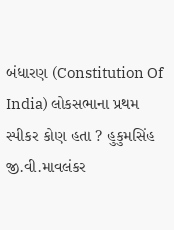બંધારણ (Constitution Of India) લોકસભાના પ્રથમ સ્પીકર કોણ હતા ? હુકુમસિંહ જી.વી.માવલંકર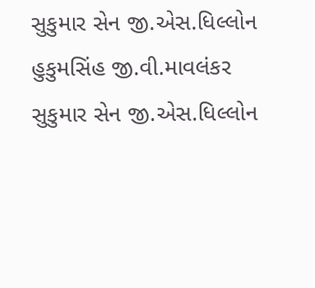સુકુમાર સેન જી.એસ.ધિલ્લોન હુકુમસિંહ જી.વી.માવલંકર સુકુમાર સેન જી.એસ.ધિલ્લોન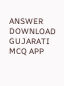ANSWER DOWNLOAD GUJARATI MCQ APP